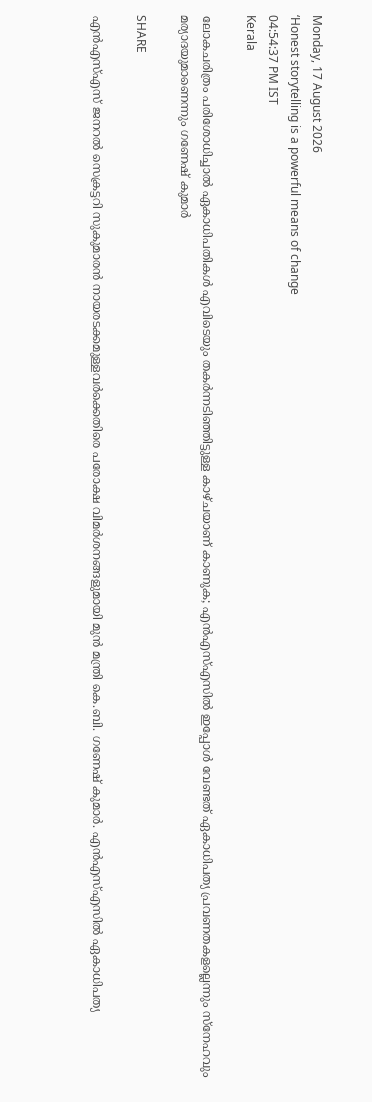Monday, 17 August 2026
‘Honest storytelling is a powerful means of change
04:54:37 PM IST
Kerala

ലോകചരിത്രം പരിശോധിച്ചാല്‍ ഏകാധിപതികള്‍ എവിടെയും തകര്‍ന്നടിഞ്ഞിട്ടുള്ള കാഴ്ചയാണ് കാണുക; എന്‍എസ്എസില്‍ ഇപ്പോള്‍ വേണ്ടത് ഏകാധിപത്യ പ്രവണതകളല്ലെന്നും സ്‌നേഹവും മര്യാദയുമാണെന്നും ഗണേഷ് കുമാര്‍

SHARE

എന്‍എസ്എസ് ജനറല്‍ സെക്രട്ടറി സുകുമാരന്‍ നായരടക്കമുള്ളവര്‍ക്കെതിരെ പരോക്ഷ വിമര്‍ശനങ്ങളുമായി മുന്‍ മന്ത്രി കെ.ബി. ഗണേഷ് കുമാര്‍. എന്‍എസ്എസില്‍ ഏകാധിപത്യ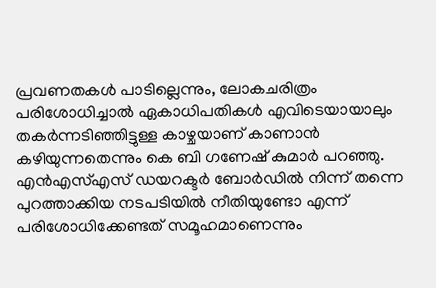പ്രവണതകള്‍ പാടില്ലെന്നും, ലോകചരിത്രം പരിശോധിച്ചാല്‍ ഏകാധിപതികള്‍ എവിടെയായാലും തകര്‍ന്നടിഞ്ഞിട്ടുള്ള കാഴ്ചയാണ് കാണാന്‍ കഴിയുന്നതെന്നും കെ ബി ഗണേഷ് കുമാര്‍ പറഞ്ഞു. എന്‍എസ്എസ് ഡയറക്ടര്‍ ബോര്‍ഡില്‍ നിന്ന് തന്നെ പുറത്താക്കിയ നടപടിയില്‍ നീതിയുണ്ടോ എന്ന് പരിശോധിക്കേണ്ടത് സമൂഹമാണെന്നും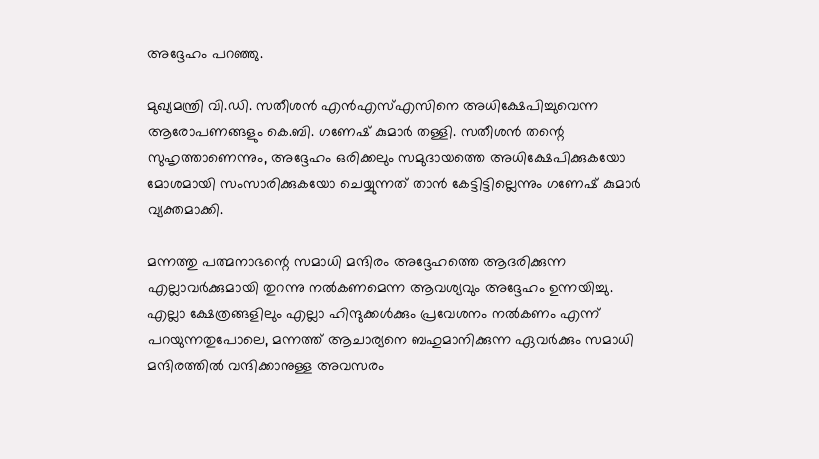അദ്ദേഹം പറഞ്ഞു.

മുഖ്യമന്ത്രി വി.ഡി. സതീശന്‍ എന്‍എസ്എസിനെ അധിക്ഷേപിച്ചുവെന്ന ആരോപണങ്ങളും കെ.ബി. ഗണേഷ് കുമാര്‍ തള്ളി. സതീശന്‍ തന്റെ സുഹൃത്താണെന്നും, അദ്ദേഹം ഒരിക്കലും സമുദായത്തെ അധിക്ഷേപിക്കുകയോ മോശമായി സംസാരിക്കുകയോ ചെയ്യുന്നത് താന്‍ കേട്ടിട്ടില്ലെന്നും ഗണേഷ് കുമാര്‍ വ്യക്തമാക്കി.

മന്നത്തു പത്മനാഭന്റെ സമാധി മന്ദിരം അദ്ദേഹത്തെ ആദരിക്കുന്ന എല്ലാവര്‍ക്കുമായി തുറന്നു നല്‍കണമെന്ന ആവശ്യവും അദ്ദേഹം ഉന്നയിച്ചു.
എല്ലാ ക്ഷേത്രങ്ങളിലും എല്ലാ ഹിന്ദുക്കള്‍ക്കും പ്രവേശനം നല്‍കണം എന്ന് പറയുന്നതുപോലെ, മന്നത്ത് ആചാര്യനെ ബഹുമാനിക്കുന്ന ഏവര്‍ക്കും സമാധി മന്ദിരത്തില്‍ വന്ദിക്കാനുള്ള അവസരം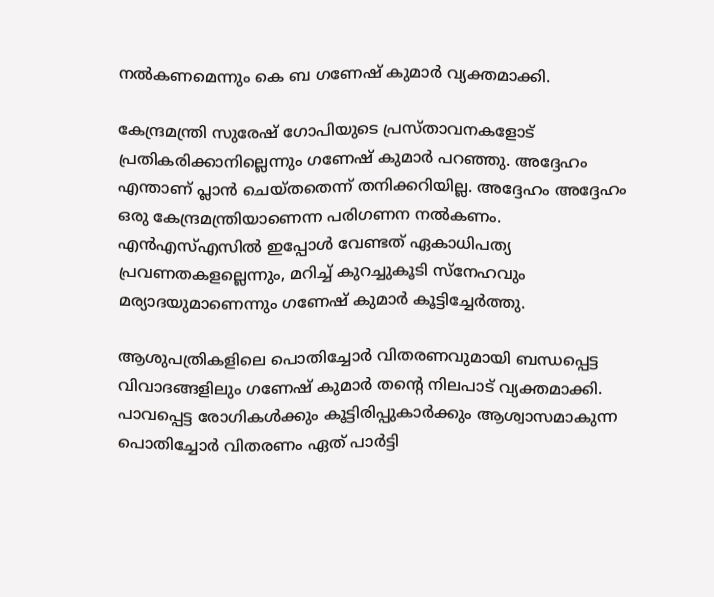നല്‍കണമെന്നും കെ ബ ഗണേഷ് കുമാര്‍ വ്യക്തമാക്കി.

കേന്ദ്രമന്ത്രി സുരേഷ് ഗോപിയുടെ പ്രസ്താവനകളോട് പ്രതികരിക്കാനില്ലെന്നും ഗണേഷ് കുമാര്‍ പറഞ്ഞു. അദ്ദേഹം എന്താണ് പ്ലാന്‍ ചെയ്തതെന്ന് തനിക്കറിയില്ല. അദ്ദേഹം അദ്ദേഹം ഒരു കേന്ദ്രമന്ത്രിയാണെന്ന പരിഗണന നല്‍കണം. എന്‍എസ്എസില്‍ ഇപ്പോള്‍ വേണ്ടത് ഏകാധിപത്യ പ്രവണതകളല്ലെന്നും, മറിച്ച് കുറച്ചുകൂടി സ്‌നേഹവും മര്യാദയുമാണെന്നും ഗണേഷ് കുമാര്‍ കൂട്ടിച്ചേര്‍ത്തു.

ആശുപത്രികളിലെ പൊതിച്ചോര്‍ വിതരണവുമായി ബന്ധപ്പെട്ട വിവാദങ്ങളിലും ഗണേഷ് കുമാര്‍ തന്റെ നിലപാട് വ്യക്തമാക്കി. പാവപ്പെട്ട രോഗികള്‍ക്കും കൂട്ടിരിപ്പുകാര്‍ക്കും ആശ്വാസമാകുന്ന പൊതിച്ചോര്‍ വിതരണം ഏത് പാര്‍ട്ടി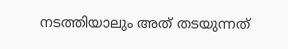നടത്തിയാലും അത് തടയുന്നത്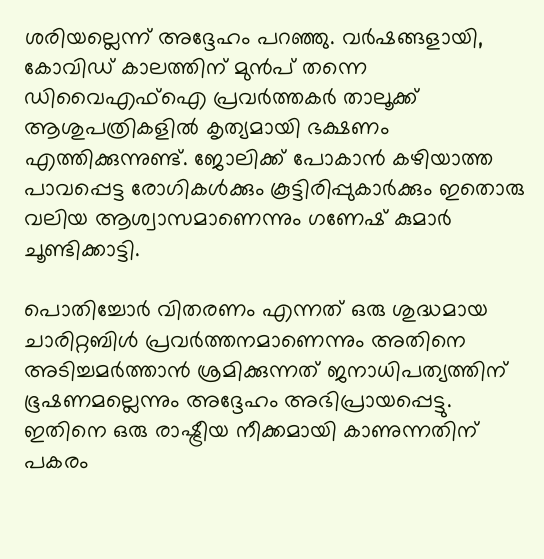ശരിയല്ലെന്ന് അദ്ദേഹം പറഞ്ഞു. വര്‍ഷങ്ങളായി, കോവിഡ് കാലത്തിന് മുന്‍പ് തന്നെ ഡിവൈഎഫ്‌ഐ പ്രവര്‍ത്തകര്‍ താലൂക്ക് ആശുപത്രികളില്‍ കൃത്യമായി ഭക്ഷണം എത്തിക്കുന്നുണ്ട്. ജോലിക്ക് പോകാന്‍ കഴിയാത്ത പാവപ്പെട്ട രോഗികള്‍ക്കും കൂട്ടിരിപ്പുകാര്‍ക്കും ഇതൊരു വലിയ ആശ്വാസമാണെന്നും ഗണേഷ് കുമാര്‍ ചൂണ്ടിക്കാട്ടി.

പൊതിച്ചോര്‍ വിതരണം എന്നത് ഒരു ശുദ്ധമായ ചാരിറ്റബിള്‍ പ്രവര്‍ത്തനമാണെന്നും അതിനെ അടിച്ചമര്‍ത്താന്‍ ശ്രമിക്കുന്നത് ജനാധിപത്യത്തിന് ഭൂഷണമല്ലെന്നും അദ്ദേഹം അഭിപ്രായപ്പെട്ടു. ഇതിനെ ഒരു രാഷ്ട്രീയ നീക്കമായി കാണുന്നതിന് പകരം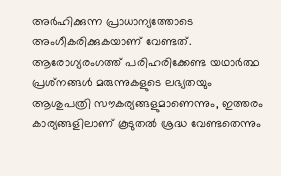അര്‍ഹിക്കുന്ന പ്രാധാന്യത്തോടെ അംഗീകരിക്കുകയാണ് വേണ്ടത്. ആരോഗ്യരംഗത്ത് പരിഹരിക്കേണ്ട യഥാര്‍ത്ഥ പ്രശ്‌നങ്ങള്‍ മരുന്നുകളുടെ ലഭ്യതയും ആശുപത്രി സൗകര്യങ്ങളുമാണെന്നും, ഇത്തരം കാര്യങ്ങളിലാണ് കൂടുതല്‍ ശ്രദ്ധ വേണ്ടതെന്നും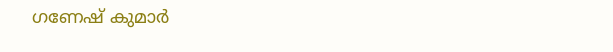ഗണേഷ് കുമാര്‍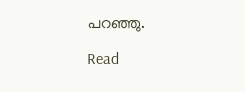പറഞ്ഞു.

Read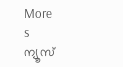More
s
ന്യൂസ്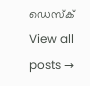ഡെസ്ക്
View all posts →